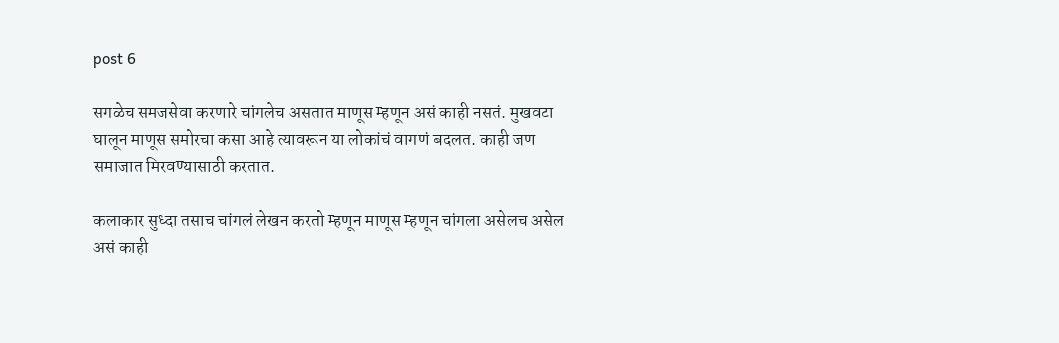post 6

सगळेच समजसेवा करणारे चांगलेच असतात माणूस म्हणून असं काही नसतं. मुखवटा घालून माणूस समोरचा कसा आहे त्यावरून या लोकांचं वागणं बदलत. काही जण समाजात मिरवण्यासाठी करतात.

कलाकार सुध्दा तसाच चांगलं लेखन करतो म्हणून माणूस म्हणून चांगला असेलच असेल असं काही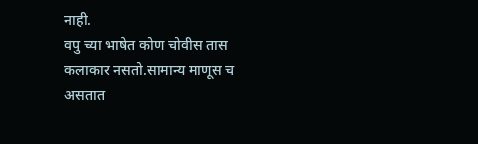नाही.
वपु च्या भाषेत कोण चोवीस तास कलाकार नसतो.सामान्य माणूस च असतात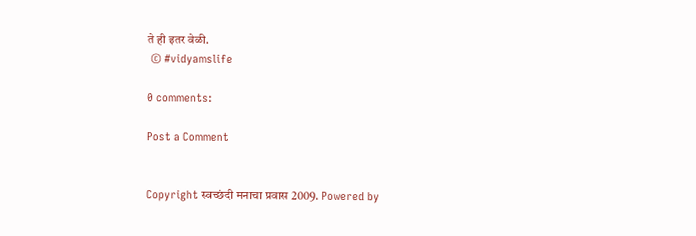ते ही इतर वेळी.
 © #vidyamslife

0 comments:

Post a Comment


Copyright स्वच्छंदी मनाचा प्रवास 2009. Powered by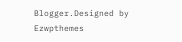Blogger.Designed by Ezwpthemes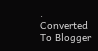.
Converted To Blogger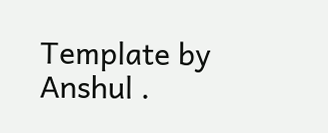Template by Anshul .